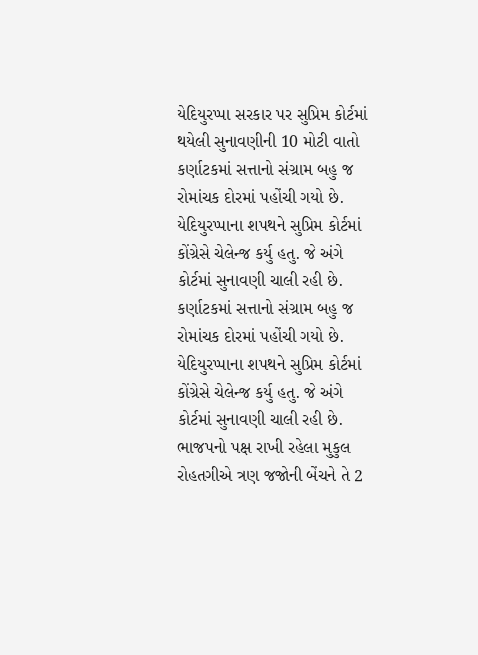યેદિયુરપ્પા સરકાર પર સુપ્રિમ કોર્ટમાં થયેલી સુનાવણીની 10 મોટી વાતો
કર્ણાટકમાં સત્તાનો સંગ્રામ બહુ જ રોમાંચક દોરમાં પહોંચી ગયો છે. યેદિયુરપ્પાના શપથને સુપ્રિમ કોર્ટમાં કોંગ્રેસે ચેલેન્જ કર્યુ હતુ. જે અંગે કોર્ટમાં સુનાવણી ચાલી રહી છે.
કર્ણાટકમાં સત્તાનો સંગ્રામ બહુ જ રોમાંચક દોરમાં પહોંચી ગયો છે. યેદિયુરપ્પાના શપથને સુપ્રિમ કોર્ટમાં કોંગ્રેસે ચેલેન્જ કર્યુ હતુ. જે અંગે કોર્ટમાં સુનાવણી ચાલી રહી છે. ભાજપનો પક્ષ રાખી રહેલા મુકુલ રોહતગીએ ત્રણ જજોની બેંચને તે 2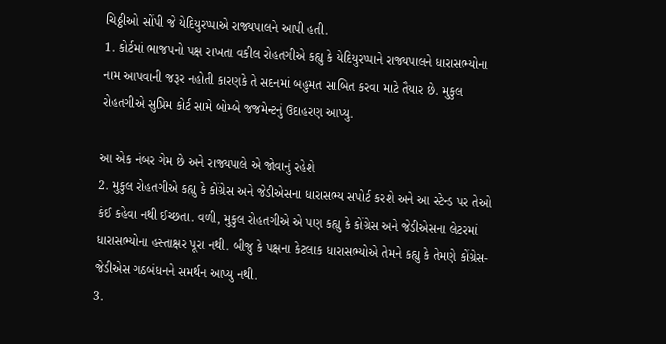ચિઠ્ઠીઓ સોંપી જે યેદિયુરપ્પાએ રાજ્યપાલને આપી હતી.
1. કોર્ટમાં ભાજપનો પક્ષ રાખતા વકીલ રોહતગીએ કહ્યુ કે યેદિયુરપ્પાને રાજ્યપાલને ધારાસભ્યોના નામ આપવાની જરૂર નહોતી કારણકે તે સદનમાં બહુમત સાબિત કરવા માટે તૈયાર છે. મુકુલ રોહતગીએ સુપ્રિમ કોર્ટ સામે બોમ્બે જજમેન્ટનું ઉદાહરણ આપ્યુ.

આ એક નંબર ગેમ છે અને રાજ્યપાલે એ જોવાનું રહેશે
2. મુકુલ રોહતગીએ કહ્યુ કે કોંગ્રેસ અને જેડીએસના ધારાસભ્ય સપોર્ટ કરશે અને આ સ્ટેન્ડ પર તેઓ કંઈ કહેવા નથી ઈચ્છતા. વળી, મુકુલ રોહતગીએ એ પણ કહ્યુ કે કોંગ્રેસ અને જેડીએસના લેટરમાં ધારાસભ્યોના હસ્તાક્ષર પૂરા નથી. બીજુ કે પક્ષના કેટલાક ધારાસભ્યોએ તેમને કહ્યુ કે તેમણે કોંગ્રેસ-જેડીએસ ગઠબંધનને સમર્થન આપ્યુ નથી.
3.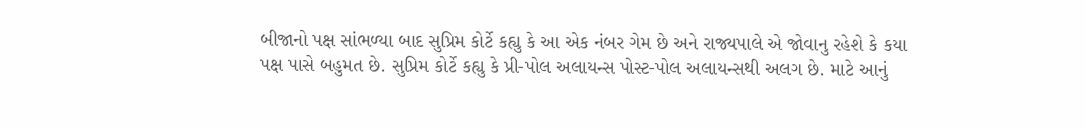બીજાનો પક્ષ સાંભળ્યા બાદ સુપ્રિમ કોર્ટે કહ્યુ કે આ એક નંબર ગેમ છે અને રાજ્યપાલે એ જોવાનુ રહેશે કે કયા પક્ષ પાસે બહુમત છે. સુપ્રિમ કોર્ટે કહ્યુ કે પ્રી-પોલ અલાયન્સ પોસ્ટ-પોલ અલાયન્સથી અલગ છે. માટે આનું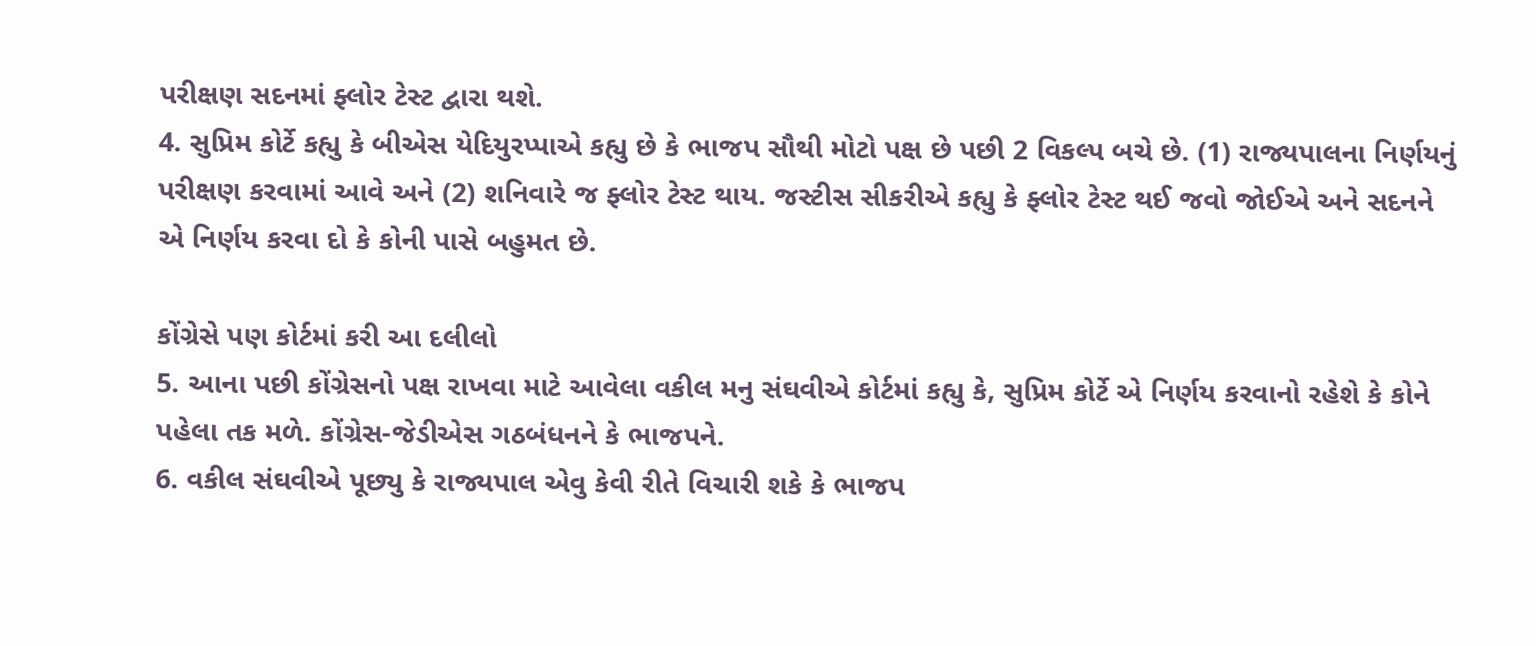પરીક્ષણ સદનમાં ફ્લોર ટેસ્ટ દ્વારા થશે.
4. સુપ્રિમ કોર્ટે કહ્યુ કે બીએસ યેદિયુરપ્પાએ કહ્યુ છે કે ભાજપ સૌથી મોટો પક્ષ છે પછી 2 વિકલ્પ બચે છે. (1) રાજ્યપાલના નિર્ણયનું પરીક્ષણ કરવામાં આવે અને (2) શનિવારે જ ફ્લોર ટેસ્ટ થાય. જસ્ટીસ સીકરીએ કહ્યુ કે ફ્લોર ટેસ્ટ થઈ જવો જોઈએ અને સદનને એ નિર્ણય કરવા દો કે કોની પાસે બહુમત છે.

કોંગ્રેસે પણ કોર્ટમાં કરી આ દલીલો
5. આના પછી કોંગ્રેસનો પક્ષ રાખવા માટે આવેલા વકીલ મનુ સંઘવીએ કોર્ટમાં કહ્યુ કે, સુપ્રિમ કોર્ટે એ નિર્ણય કરવાનો રહેશે કે કોને પહેલા તક મળે. કોંગ્રેસ-જેડીએસ ગઠબંધનને કે ભાજપને.
6. વકીલ સંઘવીએ પૂછ્યુ કે રાજ્યપાલ એવુ કેવી રીતે વિચારી શકે કે ભાજપ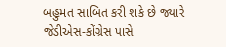બહુમત સાબિત કરી શકે છે જ્યારે જેડીએસ-કોંગ્રેસ પાસે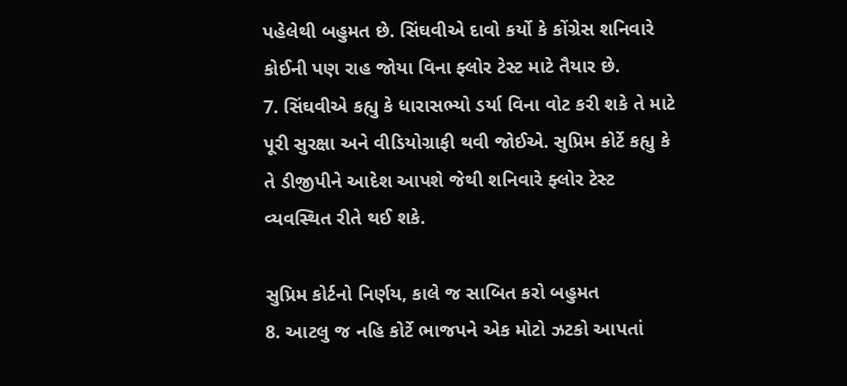પહેલેથી બહુમત છે. સિંઘવીએ દાવો કર્યો કે કોંગ્રેસ શનિવારે કોઈની પણ રાહ જોયા વિના ફ્લોર ટેસ્ટ માટે તૈયાર છે.
7. સિંઘવીએ કહ્યુ કે ધારાસભ્યો ડર્યા વિના વોટ કરી શકે તે માટે પૂરી સુરક્ષા અને વીડિયોગ્રાફી થવી જોઈએ. સુપ્રિમ કોર્ટે કહ્યુ કે તે ડીજીપીને આદેશ આપશે જેથી શનિવારે ફ્લોર ટેસ્ટ વ્યવસ્થિત રીતે થઈ શકે.

સુપ્રિમ કોર્ટનો નિર્ણય, કાલે જ સાબિત કરો બહુમત
8. આટલુ જ નહિ કોર્ટે ભાજપને એક મોટો ઝટકો આપતાં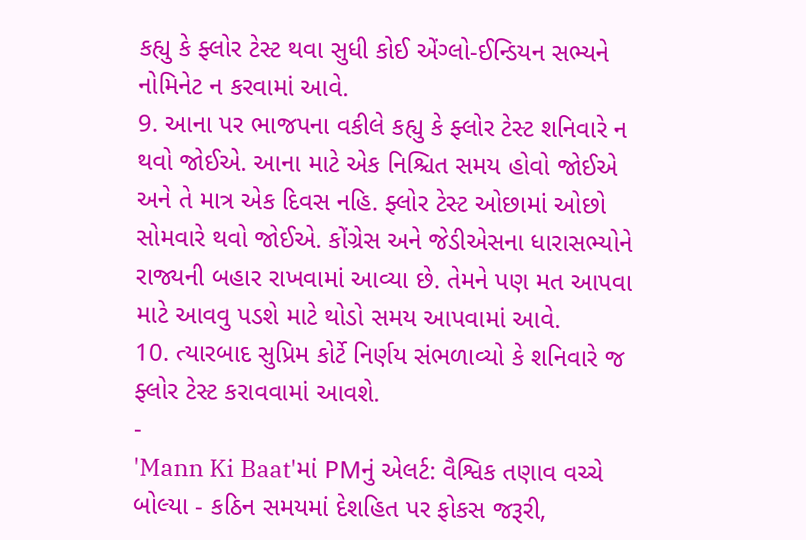કહ્યુ કે ફ્લોર ટેસ્ટ થવા સુધી કોઈ એંગ્લો-ઈન્ડિયન સભ્યને નોમિનેટ ન કરવામાં આવે.
9. આના પર ભાજપના વકીલે કહ્યુ કે ફ્લોર ટેસ્ટ શનિવારે ન થવો જોઈએ. આના માટે એક નિશ્ચિત સમય હોવો જોઈએ અને તે માત્ર એક દિવસ નહિ. ફ્લોર ટેસ્ટ ઓછામાં ઓછો સોમવારે થવો જોઈએ. કોંગ્રેસ અને જેડીએસના ધારાસભ્યોને રાજ્યની બહાર રાખવામાં આવ્યા છે. તેમને પણ મત આપવા માટે આવવુ પડશે માટે થોડો સમય આપવામાં આવે.
10. ત્યારબાદ સુપ્રિમ કોર્ટે નિર્ણય સંભળાવ્યો કે શનિવારે જ ફ્લોર ટેસ્ટ કરાવવામાં આવશે.
-
'Mann Ki Baat'માં PMનું એલર્ટ: વૈશ્વિક તણાવ વચ્ચે બોલ્યા - કઠિન સમયમાં દેશહિત પર ફોકસ જરૂરી,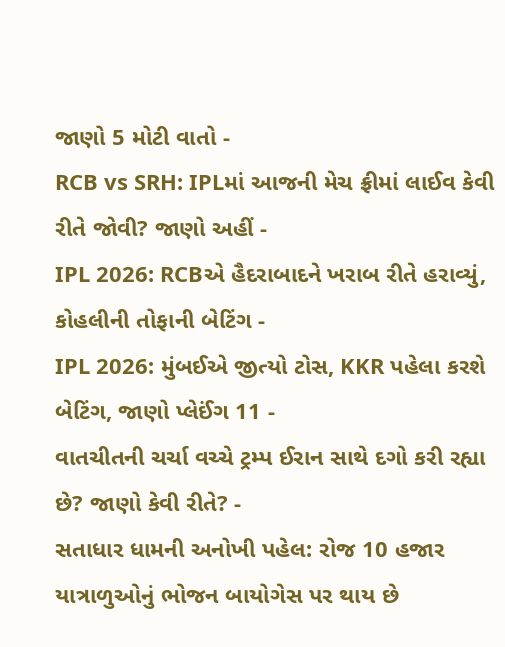જાણો 5 મોટી વાતો -
RCB vs SRH: IPLમાં આજની મેચ ફ્રીમાં લાઈવ કેવી રીતે જોવી? જાણો અહીં -
IPL 2026: RCBએ હૈદરાબાદને ખરાબ રીતે હરાવ્યું, કોહલીની તોફાની બેટિંગ -
IPL 2026: મુંબઈએ જીત્યો ટોસ, KKR પહેલા કરશે બેટિંગ, જાણો પ્લેઈંગ 11 -
વાતચીતની ચર્ચા વચ્ચે ટ્રમ્પ ઈરાન સાથે દગો કરી રહ્યા છે? જાણો કેવી રીતે? -
સતાધાર ધામની અનોખી પહેલ: રોજ 10 હજાર યાત્રાળુઓનું ભોજન બાયોગેસ પર થાય છે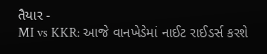તૈયાર -
MI vs KKR: આજે વાનખેડેમાં નાઈટ રાઈડર્સ કરશે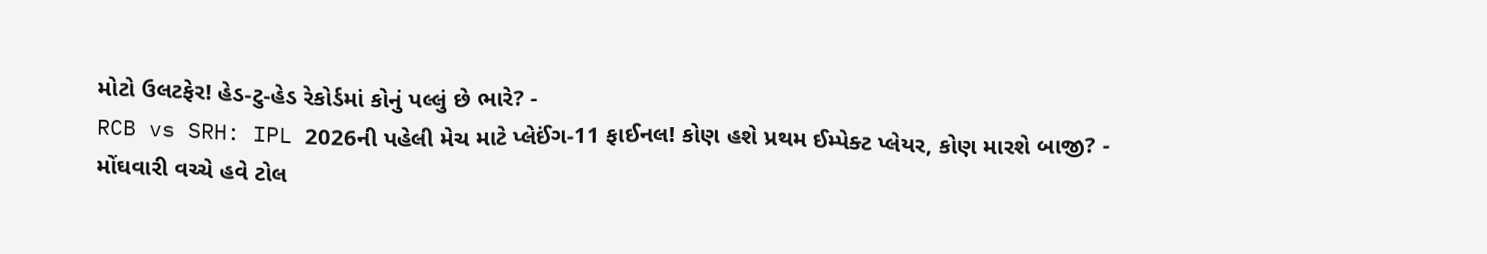મોટો ઉલટફેર! હેડ-ટુ-હેડ રેકોર્ડમાં કોનું પલ્લું છે ભારે? -
RCB vs SRH: IPL 2026ની પહેલી મેચ માટે પ્લેઈંગ-11 ફાઈનલ! કોણ હશે પ્રથમ ઈમ્પેક્ટ પ્લેયર, કોણ મારશે બાજી? -
મોંઘવારી વચ્ચે હવે ટોલ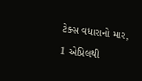ટેક્સ વધારાનો માર, 1 એપ્રિલથી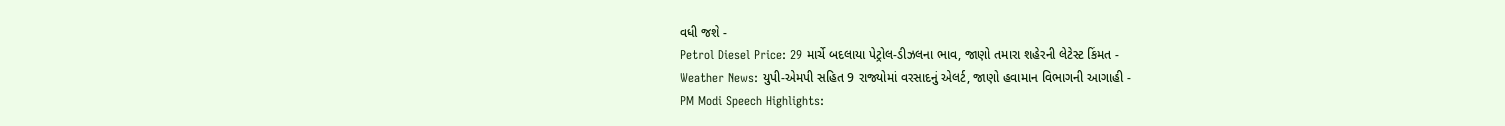વધી જશે -
Petrol Diesel Price: 29 માર્ચે બદલાયા પેટ્રોલ-ડીઝલના ભાવ, જાણો તમારા શહેરની લેટેસ્ટ કિંમત -
Weather News: યુપી-એમપી સહિત 9 રાજ્યોમાં વરસાદનું એલર્ટ, જાણો હવામાન વિભાગની આગાહી -
PM Modi Speech Highlights: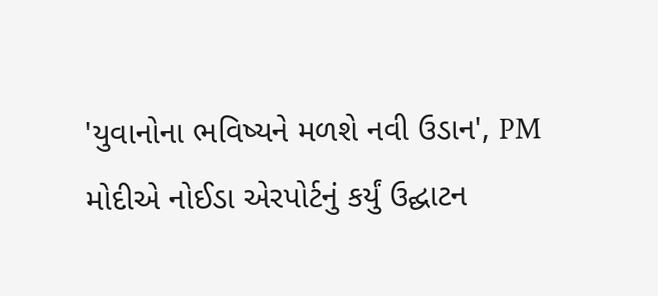'યુવાનોના ભવિષ્યને મળશે નવી ઉડાન', PM મોદીએ નોઈડા એરપોર્ટનું કર્યું ઉદ્ઘાટન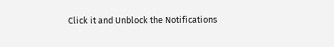Click it and Unblock the Notifications